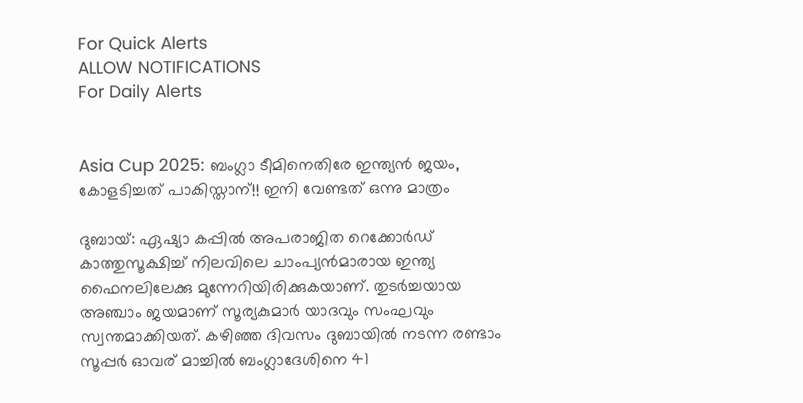For Quick Alerts
ALLOW NOTIFICATIONS
For Daily Alerts


Asia Cup 2025: ബംഗ്ലാ ടീമിനെതിരേ ഇന്ത്യന്‍ ജയം, കോളടിച്ചത് പാകിസ്താന്!! ഇനി വേണ്ടത് ഒന്നു മാത്രം

ദുബായ്: ഏഷ്യാ കപ്പില്‍ അപരാജിത റെക്കോര്‍ഡ് കാത്തുസൂക്ഷിച്ച് നിലവിലെ ചാംപ്യന്‍മാരായ ഇന്ത്യ ഫൈനലിലേക്കു മുന്നേറിയിരിക്കുകയാണ്. തുടര്‍ച്ചയായ അഞ്ചാം ജയമാണ് സൂര്യകുമാര്‍ യാദവും സംഘവും സ്വന്തമാക്കിയത്. കഴിഞ്ഞ ദിവസം ദുബായില്‍ നടന്ന രണ്ടാം സൂപ്പര്‍ ഓവര് മാച്ചില്‍ ബംഗ്ലാദേശിനെ 41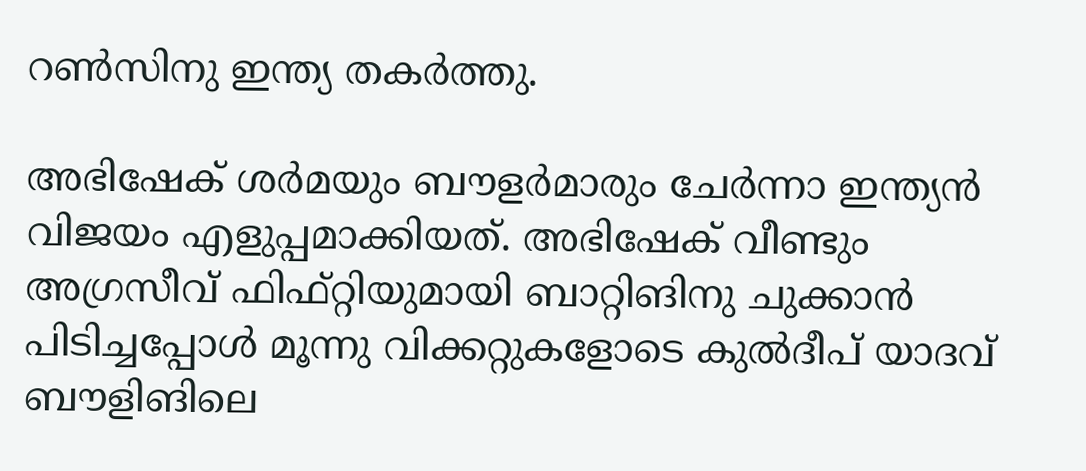റണ്‍സിനു ഇന്ത്യ തകര്‍ത്തു.

അഭിഷേക് ശര്‍മയും ബൗളര്‍മാരും ചേര്‍ന്നാ ഇന്ത്യന്‍ വിജയം എളുപ്പമാക്കിയത്. അഭിഷേക് വീണ്ടും അഗ്രസീവ് ഫിഫ്റ്റിയുമായി ബാറ്റിങിനു ചുക്കാന്‍ പിടിച്ചപ്പോള്‍ മൂന്നു വിക്കറ്റുകളോടെ കുല്‍ദീപ് യാദവ് ബൗളിങിലെ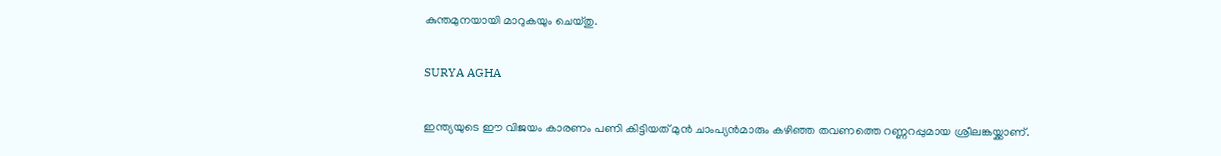കുന്തമുനയായി മാറുകയും ചെയ്തു.

SURYA AGHA

ഇന്ത്യയുടെ ഈ വിജയം കാരണം പണി കിട്ടിയത് മുന്‍ ചാംപ്യന്‍മാരും കഴിഞ്ഞ തവണത്തെ റണ്ണറപ്പുമായ ശ്രീലങ്കയ്ക്കാണ്.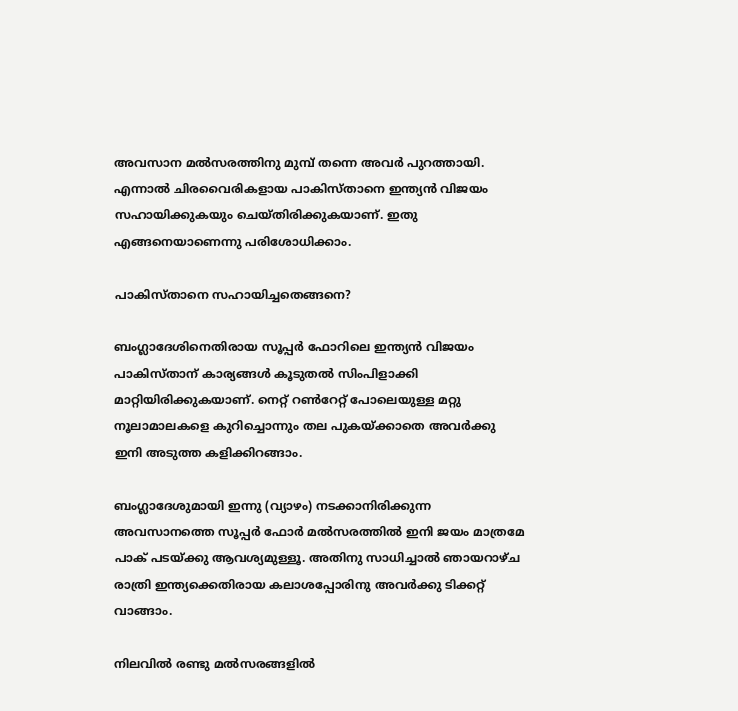അവസാന മല്‍സരത്തിനു മുമ്പ് തന്നെ അവര്‍ പുറത്തായി. എന്നാല്‍ ചിരവൈരികളായ പാകിസ്താനെ ഇന്ത്യന്‍ വിജയം സഹായിക്കുകയും ചെയ്തിരിക്കുകയാണ്. ഇതു എങ്ങനെയാണെന്നു പരിശോധിക്കാം.

പാകിസ്താനെ സഹായിച്ചതെങ്ങനെ?

ബംഗ്ലാദേശിനെതിരായ സൂപ്പര്‍ ഫോറിലെ ഇന്ത്യന്‍ വിജയം പാകിസ്താന് കാര്യങ്ങള്‍ കൂടുതല്‍ സിംപിളാക്കി മാറ്റിയിരിക്കുകയാണ്. നെറ്റ് റണ്‍റേറ്റ് പോലെയുള്ള മറ്റു നൂലാമാലകളെ കുറിച്ചൊന്നും തല പുകയ്ക്കാതെ അവര്‍ക്കു ഇനി അടുത്ത കളിക്കിറങ്ങാം.

ബംഗ്ലാദേശുമായി ഇന്നു (വ്യാഴം) നടക്കാനിരിക്കുന്ന അവസാനത്തെ സൂപ്പര്‍ ഫോര്‍ മല്‍സരത്തില്‍ ഇനി ജയം മാത്രമേ പാക് പടയ്ക്കു ആവശ്യമുള്ളൂ. അതിനു സാധിച്ചാല്‍ ഞായറാഴ്ച രാത്രി ഇന്ത്യക്കെതിരായ കലാശപ്പോരിനു അവര്‍ക്കു ടിക്കറ്റ് വാങ്ങാം.

നിലവില്‍ രണ്ടു മല്‍സരങ്ങളില്‍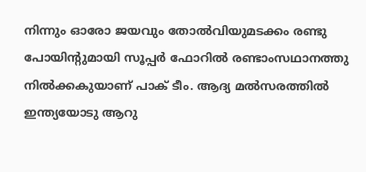നിന്നും ഓരോ ജയവും തോല്‍വിയുമടക്കം രണ്ടു പോയിന്റുമായി സൂപ്പര്‍ ഫോറില്‍ രണ്ടാംസഥാനത്തു നില്‍ക്കകുയാണ് പാക് ടീം. ആദ്യ മല്‍സരത്തില്‍ ഇന്ത്യയോടു ആറു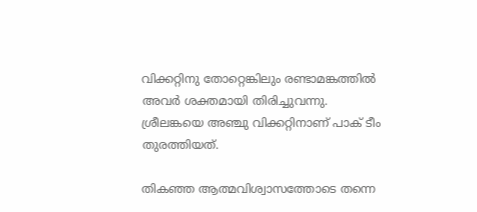വിക്കറ്റിനു തോറ്റെങ്കിലും രണ്ടാമങ്കത്തില്‍ അവര്‍ ശക്തമായി തിരിച്ചുവന്നു. ശ്രീലങ്കയെ അഞ്ചു വിക്കറ്റിനാണ് പാക് ടീം തുരത്തിയത്.

തികഞ്ഞ ആത്മവിശ്വാസത്തോടെ തന്നെ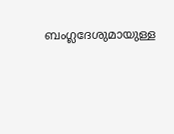ബംഗ്ലദേശുമായുള്ള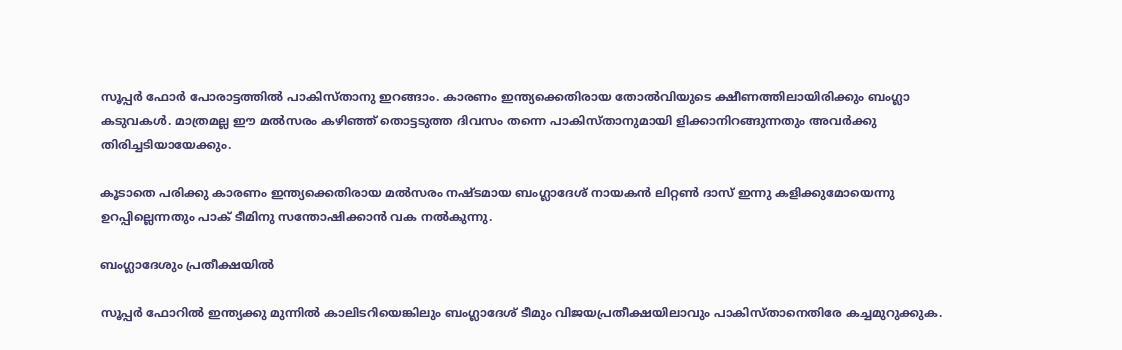സൂപ്പര്‍ ഫോര്‍ പോരാട്ടത്തില്‍ പാകിസ്താനു ഇറങ്ങാം. കാരണം ഇന്ത്യക്കെതിരായ തോല്‍വിയുടെ ക്ഷീണത്തിലായിരിക്കും ബംഗ്ലാ കടുവകള്‍. മാത്രമല്ല ഈ മല്‍സരം കഴിഞ്ഞ് തൊട്ടടുത്ത ദിവസം തന്നെ പാകിസ്താനുമായി ളിക്കാനിറങ്ങുന്നതും അവര്‍ക്കു തിരിച്ചടിയായേക്കും.

കൂടാതെ പരിക്കു കാരണം ഇന്ത്യക്കെതിരായ മല്‍സരം നഷ്ടമായ ബംഗ്ലാദേശ് നായകന്‍ ലിറ്റണ്‍ ദാസ് ഇന്നു കളിക്കുമോയെന്നു ഉറപ്പില്ലെന്നതും പാക് ടീമിനു സന്തോഷിക്കാന്‍ വക നല്‍കുന്നു.

ബംഗ്ലാദേശും പ്രതീക്ഷയില്‍

സൂപ്പര്‍ ഫോറില്‍ ഇന്ത്യക്കു മുന്നില്‍ കാലിടറിയെങ്കിലും ബംഗ്ലാദേശ് ടീമും വിജയപ്രതീക്ഷയിലാവും പാകിസ്താനെതിരേ കച്ചമുറുക്കുക.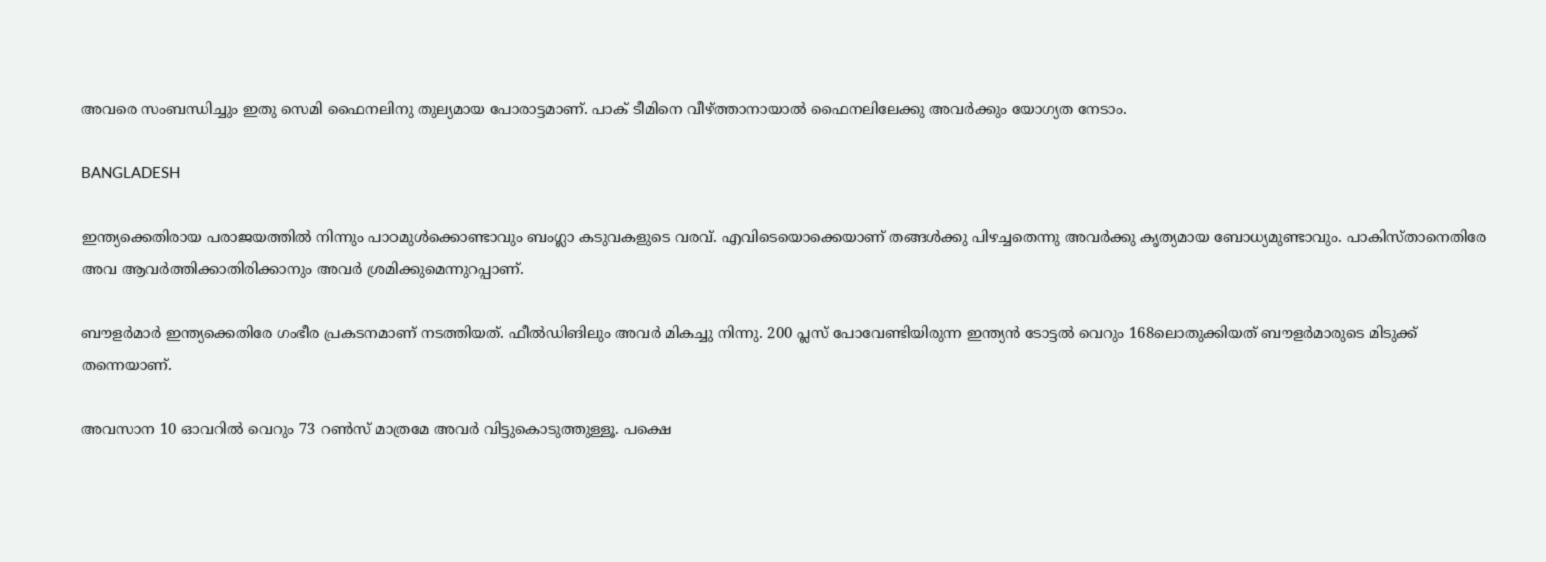അവരെ സംബന്ധിച്ചും ഇതു സെമി ഫൈനലിനു തുല്യമായ പോരാട്ടമാണ്. പാക് ടീമിനെ വീഴ്ത്താനായാല്‍ ഫൈനലിലേക്കു അവര്‍ക്കും യോഗ്യത നേടാം.

BANGLADESH

ഇന്ത്യക്കെതിരായ പരാജയത്തില്‍ നിന്നും പാഠമുള്‍ക്കൊണ്ടാവും ബംഗ്ലാ കടുവകളുടെ വരവ്. എവിടെയൊക്കെയാണ് തങ്ങള്‍ക്കു പിഴച്ചതെന്നു അവര്‍ക്കു കൃത്യമായ ബോധ്യമുണ്ടാവും. പാകിസ്താനെതിരേ അവ ആവര്‍ത്തിക്കാതിരിക്കാനും അവര്‍ ശ്രമിക്കുമെന്നുറപ്പാണ്.

ബൗളര്‍മാര്‍ ഇന്ത്യക്കെതിരേ ഗംഭീര പ്രകടനമാണ് നടത്തിയത്. ഫീല്‍ഡിങിലും അവര്‍ മികച്ചു നിന്നു. 200 പ്ലസ് പോവേണ്ടിയിരുന്ന ഇന്ത്യന്‍ ടോട്ടല്‍ വെറും 168ലൊതുക്കിയത് ബൗളര്‍മാരുടെ മിടുക്ക് തന്നെയാണ്.

അവസാന 10 ഓവറില്‍ വെറും 73 റണ്‍സ് മാത്രമേ അവര്‍ വിട്ടുകൊടുത്തുള്ളൂ. പക്ഷെ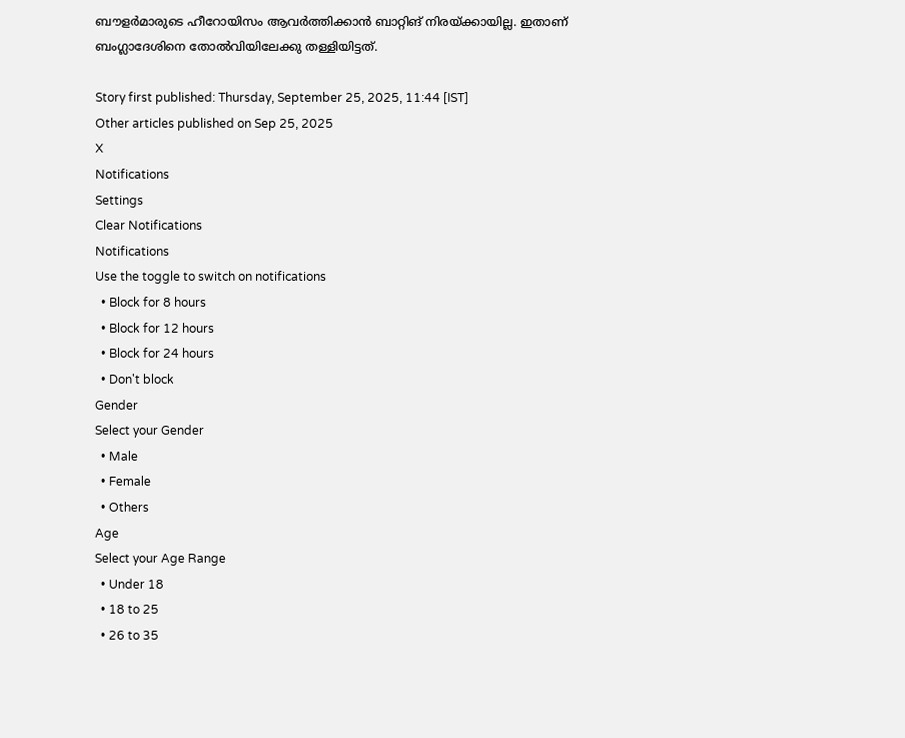ബൗളര്‍മാരുടെ ഹീറോയിസം ആവര്‍ത്തിക്കാന്‍ ബാറ്റിങ് നിരയ്ക്കായില്ല. ഇതാണ് ബംഗ്ലാദേശിനെ തോല്‍വിയിലേക്കു തള്ളിയിട്ടത്.

Story first published: Thursday, September 25, 2025, 11:44 [IST]
Other articles published on Sep 25, 2025
X
Notifications
Settings
Clear Notifications
Notifications
Use the toggle to switch on notifications
  • Block for 8 hours
  • Block for 12 hours
  • Block for 24 hours
  • Don't block
Gender
Select your Gender
  • Male
  • Female
  • Others
Age
Select your Age Range
  • Under 18
  • 18 to 25
  • 26 to 35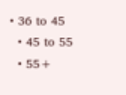• 36 to 45
  • 45 to 55
  • 55+